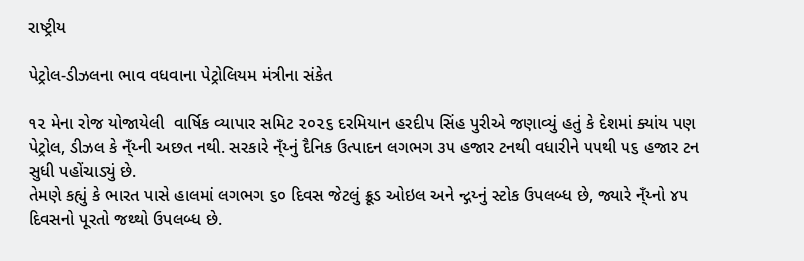રાષ્ટ્રીય

પેટ્રોલ-ડીઝલના ભાવ વધવાના પેટ્રોલિયમ મંત્રીના સંકેત

૧૨ મેના રોજ યોજાયેલી  વાર્ષિક વ્યાપાર સમિટ ૨૦૨૬ દરમિયાન હરદીપ સિંહ પુરીએ જણાવ્યું હતું કે દેશમાં ક્યાંય પણ પેટ્રોલ, ડીઝલ કે ન્ઁય્ની અછત નથી. સરકારે ન્ઁય્નું દૈનિક ઉત્પાદન લગભગ ૩૫ હજાર ટનથી વધારીને ૫૫થી ૫૬ હજાર ટન સુધી પહોંચાડ્યું છે.
તેમણે કહ્યું કે ભારત પાસે હાલમાં લગભગ ૬૦ દિવસ જેટલું ક્રૂડ ઓઇલ અને ન્દ્ગય્નું સ્ટોક ઉપલબ્ધ છે, જ્યારે ન્ઁય્નો ૪૫ દિવસનો પૂરતો જથ્થો ઉપલબ્ધ છે.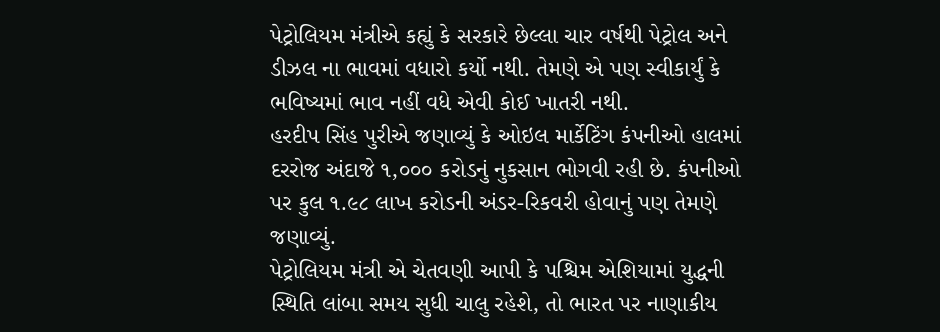પેટ્રોલિયમ મંત્રીએ કહ્યું કે સરકારે છેલ્લા ચાર વર્ષથી પેટ્રોલ અને ડીઝલ ના ભાવમાં વધારો કર્યો નથી. તેમણે એ પણ સ્વીકાર્યું કે ભવિષ્યમાં ભાવ નહીં વધે એવી કોઈ ખાતરી નથી.
હરદીપ સિંહ પુરીએ જણાવ્યું કે ઓઇલ માર્કેટિંગ કંપનીઓ હાલમાં દરરોજ અંદાજે ૧,૦૦૦ કરોડનું નુકસાન ભોગવી રહી છે. કંપનીઓ પર કુલ ૧.૯૮ લાખ કરોડની અંડર-રિકવરી હોવાનું પણ તેમણે જણાવ્યું.
પેટ્રોલિયમ મંત્રી એ ચેતવણી આપી કે પશ્ચિમ એશિયામાં યુદ્ધની સ્થિતિ લાંબા સમય સુધી ચાલુ રહેશે, તો ભારત પર નાણાકીય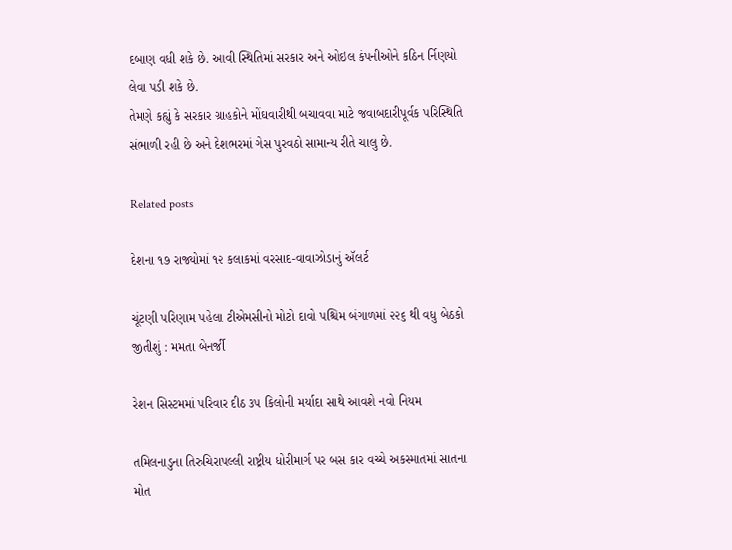દબાણ વધી શકે છે. આવી સ્થિતિમાં સરકાર અને ઓઇલ કંપનીઓને કઠિન ર્નિણયો લેવા પડી શકે છે.
તેમણે કહ્યું કે સરકાર ગ્રાહકોને મોંઘવારીથી બચાવવા માટે જવાબદારીપૂર્વક પરિસ્થિતિ સંભાળી રહી છે અને દેશભરમાં ગેસ પુરવઠો સામાન્ય રીતે ચાલુ છે.

Related posts

દેશના ૧૭ રાજ્યોમાં ૧૨ કલાકમાં વરસાદ-વાવાઝોડાનું ઍલર્ટ

ચૂંટણી પરિણામ પહેલા ટીએમસીનો મોટો દાવો પશ્ચિમ બંગાળમાં ૨૨૬ થી વધુ બેઠકો જીતીશું : મમતા બેનર્જી

રેશન સિસ્ટમમાં પરિવાર દીઠ ૩૫ કિલોની મર્યાદા સાથે આવશે નવો નિયમ

તમિલનાડુના તિરુચિરાપલ્લી રાષ્ટ્રીય ધોરીમાર્ગ પર બસ કાર વચ્ચે અકસ્માતમાં સાતના મોત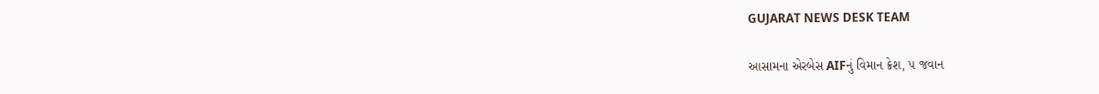GUJARAT NEWS DESK TEAM

આસામના એરબેસ AIFનું વિમાન ક્રેશ, ૫ જવાન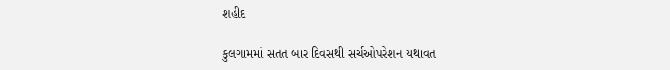શહીદ

કુલગામમાં સતત બાર દિવસથી સર્ચઓપરેશન યથાવત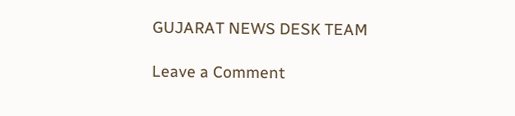GUJARAT NEWS DESK TEAM

Leave a Comment